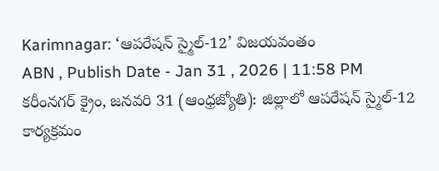Karimnagar: ‘ఆపరేషన్ స్మైల్-12’ విజయవంతం
ABN , Publish Date - Jan 31 , 2026 | 11:58 PM
కరీంనగర్ క్రైం, జనవరి 31 (ఆంధ్రజ్యోతి): జిల్లాలో ఆపరేషన్ స్మైల్-12 కార్యక్రమం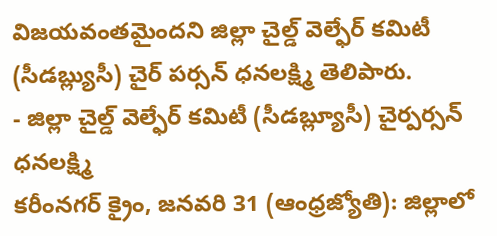విజయవంతమైందని జిల్లా చైల్డ్ వెల్ఫేర్ కమిటీ (సీడబ్ల్యుసీ) చైర్ పర్సన్ ధనలక్ష్మి తెలిపారు.
- జిల్లా చైల్డ్ వెల్ఫేర్ కమిటీ (సీడబ్ల్యూసీ) చైర్పర్సన్ ధనలక్ష్మి
కరీంనగర్ క్రైం, జనవరి 31 (ఆంధ్రజ్యోతి): జిల్లాలో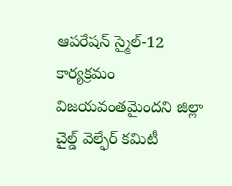ఆపరేషన్ స్మైల్-12 కార్యక్రమం విజయవంతమైందని జిల్లా చైల్డ్ వెల్ఫేర్ కమిటీ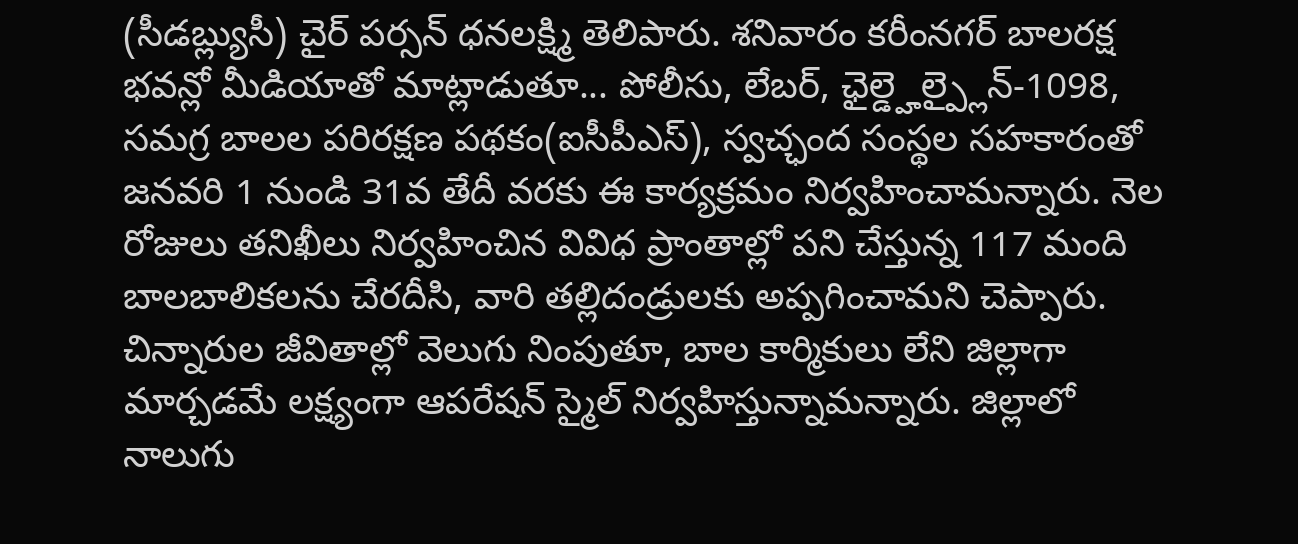(సీడబ్ల్యుసీ) చైర్ పర్సన్ ధనలక్ష్మి తెలిపారు. శనివారం కరీంనగర్ బాలరక్ష భవన్లో మీడియాతో మాట్లాడుతూ... పోలీసు, లేబర్, ఛైల్డ్హెల్ప్లైన్-1098, సమగ్ర బాలల పరిరక్షణ పథకం(ఐసీపీఎస్), స్వచ్ఛంద సంస్థల సహకారంతో జనవరి 1 నుండి 31వ తేదీ వరకు ఈ కార్యక్రమం నిర్వహించామన్నారు. నెల రోజులు తనిఖీలు నిర్వహించిన వివిధ ప్రాంతాల్లో పని చేస్తున్న 117 మంది బాలబాలికలను చేరదీసి, వారి తల్లిదండ్రులకు అప్పగించామని చెప్పారు. చిన్నారుల జీవితాల్లో వెలుగు నింపుతూ, బాల కార్మికులు లేని జిల్లాగా మార్చడమే లక్ష్యంగా ఆపరేషన్ స్మైల్ నిర్వహిస్తున్నామన్నారు. జిల్లాలో నాలుగు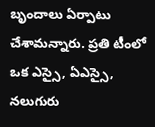బృందాలు ఏర్పాటు చేశామన్నారు. ప్రతి టీంలో ఒక ఎస్సై, ఏఎస్సై, నలుగురు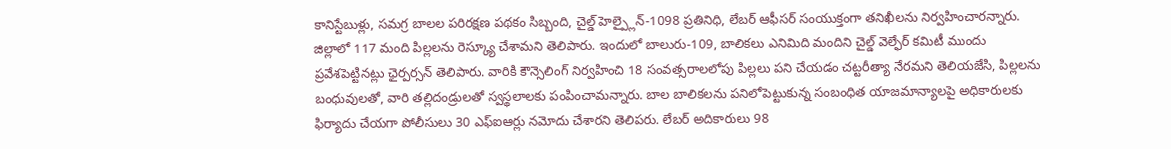కానిస్టేబుళ్లు, సమగ్ర బాలల పరిరక్షణ పథకం సిబ్బంది, చైల్డ్ హెల్ప్లైన్-1098 ప్రతినిధి, లేబర్ ఆఫీసర్ సంయుక్తంగా తనిఖీలను నిర్వహించారన్నారు. జిల్లాలో 117 మంది పిల్లలను రెస్క్యూ చేశామని తెలిపారు. ఇందులో బాలురు-109, బాలికలు ఎనిమిది మందిని చైల్డ్ వెల్ఫేర్ కమిటీ ముందు ప్రవేశపెట్టినట్లు ఛైర్పర్సన్ తెలిపారు. వారికి కౌన్సెలింగ్ నిర్వహించి 18 సంవత్సరాలలోపు పిల్లలు పని చేయడం చట్టరీత్యా నేరమని తెలియజేసి, పిల్లలను బంధువులతో, వారి తల్లిదండ్రులతో స్వస్థలాలకు పంపించామన్నారు. బాల బాలికలను పనిలోపెట్టుకున్న సంబంధిత యాజమాన్యాలపై అధికారులకు ఫిర్యాదు చేయగా పోలీసులు 30 ఎఫ్ఐఆర్లు నమోదు చేశారని తెలిపరు. లేబర్ అదికారులు 98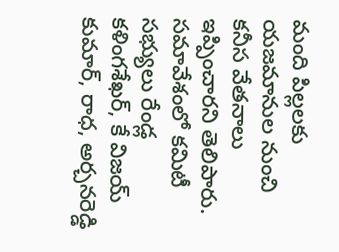మంది పిల్లలకు యజమానుల నుంచి కనీస వేతనాలు ఇప్పించారని తెలిపారు. సమావేశంలో కమిటీ సభ్యులు రేండ్ల కళింగశేఖర్, కే విజయ్ కుమార్, రాధ, అర్చనరెడ్డి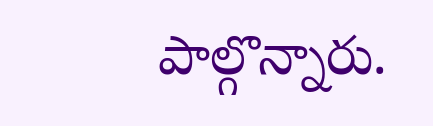పాల్గొన్నారు.